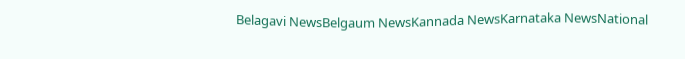Belagavi NewsBelgaum NewsKannada NewsKarnataka NewsNational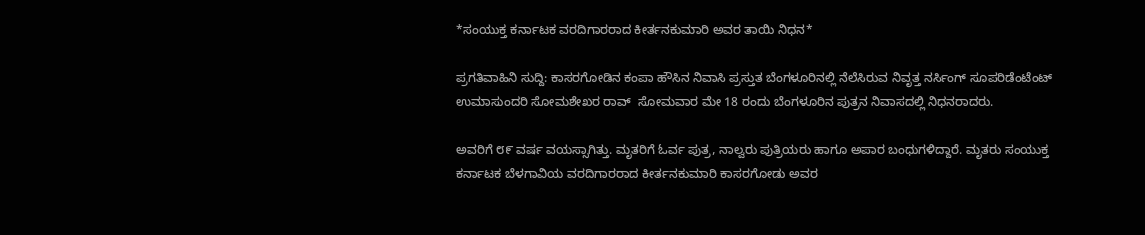*ಸಂಯುಕ್ತ ಕರ್ನಾಟಕ ವರದಿಗಾರರಾದ ಕೀರ್ತನಕುಮಾರಿ ಅವರ ತಾಯಿ ನಿಧನ*

ಪ್ರಗತಿವಾಹಿನಿ ಸುದ್ದಿ: ಕಾಸರಗೋಡಿನ ಕಂಪಾ ಹೌಸಿನ ನಿವಾಸಿ ಪ್ರಸ್ತುತ ಬೆಂಗಳೂರಿನಲ್ಲಿ ನೆಲೆಸಿರುವ ನಿವೃತ್ತ ನರ್ಸಿಂಗ್ ಸೂಪರಿಡೆಂಟೆಂಟ್ ಉಮಾಸುಂದರಿ ಸೋಮಶೇಖರ ರಾವ್  ಸೋಮವಾರ ಮೇ 18 ರಂದು ಬೆಂಗಳೂರಿನ ಪುತ್ರನ ನಿವಾಸದಲ್ಲಿ ನಿಧನರಾದರು.

ಅವರಿಗೆ ೮೯ ವರ್ಷ ವಯಸ್ಸಾಗಿತ್ತು. ಮೃತರಿಗೆ ಓರ್ವ ಪುತ್ರ, ನಾಲ್ವರು ಪುತ್ರಿಯರು ಹಾಗೂ ಅಪಾರ ಬಂಧುಗಳಿದ್ದಾರೆ. ಮೃತರು ಸಂಯುಕ್ತ ಕರ್ನಾಟಕ ಬೆಳಗಾವಿಯ ವರದಿಗಾರರಾದ ಕೀರ್ತನಕುಮಾರಿ ಕಾಸರಗೋಡು ಅವರ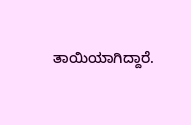ತಾಯಿಯಾಗಿದ್ದಾರೆ.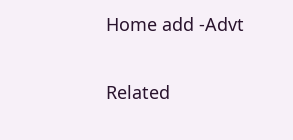Home add -Advt

Related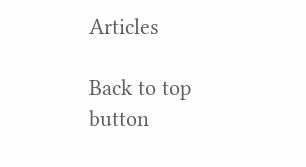Articles

Back to top button